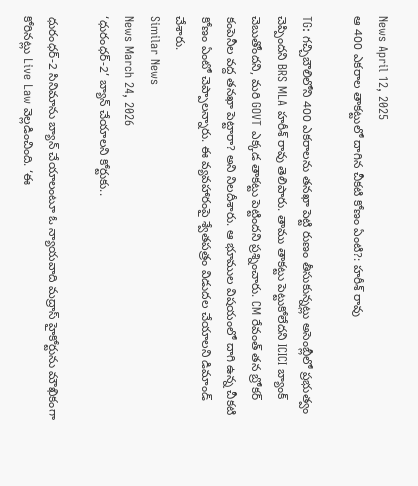News April 12, 2025
ఆ 400 ఎకరాల తాకట్టులో దాగిన చీకటి కోణం ఏంటి?: హరీశ్ రావు

TG: గచ్చిబౌలిలోని 400 ఎకరాలను తనఖా పెట్టి రుణం తీసుకున్నట్లు అసెంబ్లీలో ప్రభుత్వం చెప్పిందని BRS MLA హరీశ్ రావు తెలిపారు. తాము తాకట్టు పెట్టుకోలేదని ICICI బ్యాంక్ చెబుతోందని, మరి GOVT ఎక్కడ తాకట్టు పెట్టిందని ప్రశ్నించారు. CM రేవంత్ తన బ్రోకర్ కంపెనీల వద్ద తనఖా పెట్టారా? అని నిలదీశారు. ఆ భూముల విషయంలో దాగి ఉన్న చీకటి కోణం ఏంటో చెప్పాలన్నారు. ఈ వ్యవహారంపై శ్వేతపత్రం విడుదల చేయాలని డిమాండ్ చేశారు.
Similar News
News March 24, 2026
‘ధురంధర్-2’ బ్యాన్ చేయాలని కోర్టుకు..

ధురంధర్-2 సినిమాను బ్యాన్ చేయాలంటూ ఓ న్యాయవాది మద్రాస్ హైకోర్టును మౌఖికంగా కోరినట్లు Live Law వెల్లడించింది. ‘ఈ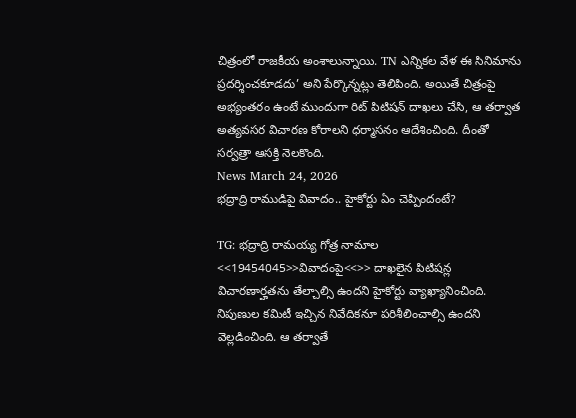చిత్రంలో రాజకీయ అంశాలున్నాయి. TN ఎన్నికల వేళ ఈ సినిమాను ప్రదర్శించకూడదు’ అని పేర్కొన్నట్లు తెలిపింది. అయితే చిత్రంపై అభ్యంతరం ఉంటే ముందుగా రిట్ పిటిషన్ దాఖలు చేసి, ఆ తర్వాత అత్యవసర విచారణ కోరాలని ధర్మాసనం ఆదేశించింది. దీంతో సర్వత్రా ఆసక్తి నెలకొంది.
News March 24, 2026
భద్రాద్రి రాముడిపై వివాదం.. హైకోర్టు ఏం చెప్పిందంటే?

TG: భద్రాద్రి రామయ్య గోత్ర నామాల <<19454045>>వివాదంపై<<>> దాఖలైన పిటిషన్ల విచారణార్హతను తేల్చాల్సి ఉందని హైకోర్టు వ్యాఖ్యానించింది. నిపుణుల కమిటీ ఇచ్చిన నివేదికనూ పరిశీలించాల్సి ఉందని వెల్లడించింది. ఆ తర్వాతే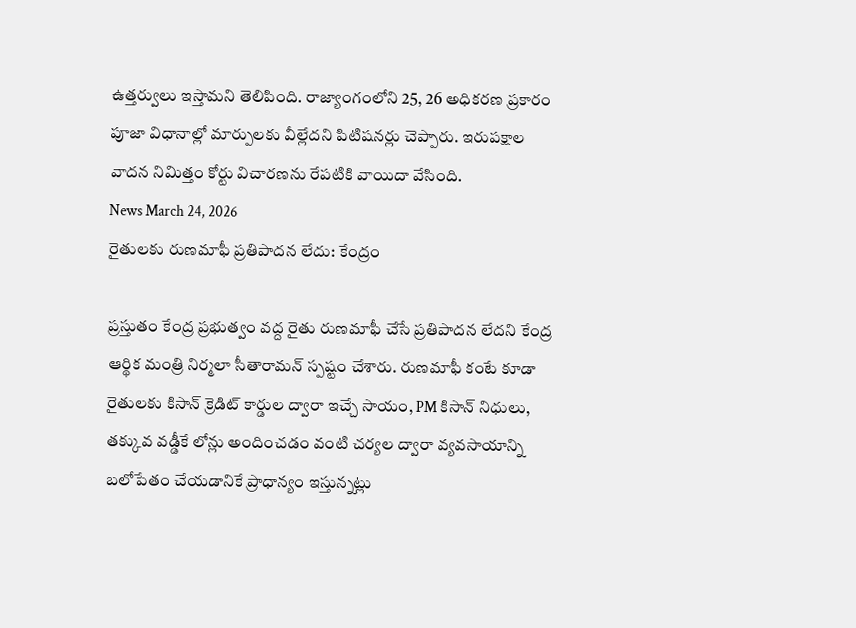ఉత్తర్వులు ఇస్తామని తెలిపింది. రాజ్యాంగంలోని 25, 26 అధికరణ ప్రకారం పూజా విధానాల్లో మార్పులకు వీల్లేదని పిటిషనర్లు చెప్పారు. ఇరుపక్షాల వాదన నిమిత్తం కోర్టు విచారణను రేపటికి వాయిదా వేసింది.
News March 24, 2026
రైతులకు రుణమాఫీ ప్రతిపాదన లేదు: కేంద్రం

ప్రస్తుతం కేంద్ర ప్రభుత్వం వద్ద రైతు రుణమాఫీ చేసే ప్రతిపాదన లేదని కేంద్ర ఆర్థిక మంత్రి నిర్మలా సీతారామన్ స్పష్టం చేశారు. రుణమాఫీ కంటే కూడా రైతులకు కిసాన్ క్రెడిట్ కార్డుల ద్వారా ఇచ్చే సాయం, PM కిసాన్ నిధులు, తక్కువ వడ్డీకే లోన్లు అందించడం వంటి చర్యల ద్వారా వ్యవసాయాన్ని బలోపేతం చేయడానికే ప్రాధాన్యం ఇస్తున్నట్లు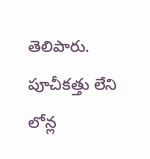తెలిపారు. పూచీకత్తు లేని లోన్ల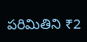పరిమితిని ₹2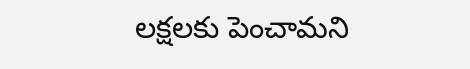లక్షలకు పెంచామని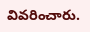వివరించారు.